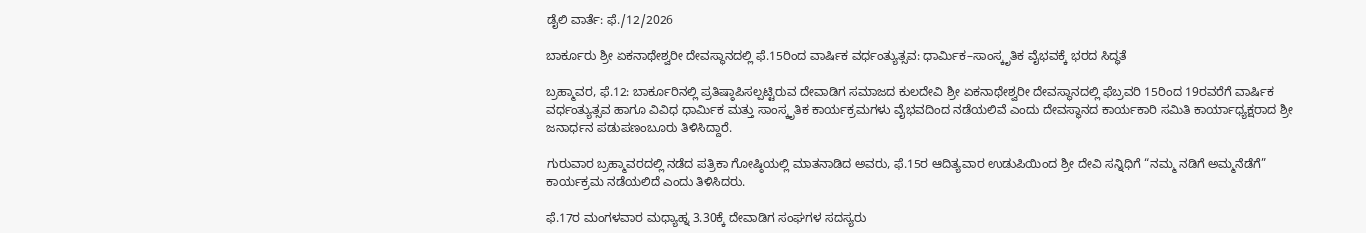ಡೈಲಿ ವಾರ್ತೆ: ಫೆ./12/2026

ಬಾರ್ಕೂರು ಶ್ರೀ ಏಕನಾಥೇಶ್ವರೀ ದೇವಸ್ಥಾನದಲ್ಲಿ ಫೆ.15ರಿಂದ ವಾರ್ಷಿಕ ವರ್ಧಂತ್ಯುತ್ಸವ: ಧಾರ್ಮಿಕ–ಸಾಂಸ್ಕೃತಿಕ ವೈಭವಕ್ಕೆ ಭರದ ಸಿದ್ಧತೆ

ಬ್ರಹ್ಮಾವರ, ಫೆ.12: ಬಾರ್ಕೂರಿನಲ್ಲಿ ಪ್ರತಿಷ್ಠಾಪಿಸಲ್ಪಟ್ಟಿರುವ ದೇವಾಡಿಗ ಸಮಾಜದ ಕುಲದೇವಿ ಶ್ರೀ ಏಕನಾಥೇಶ್ವರೀ ದೇವಸ್ಥಾನದಲ್ಲಿ ಫೆಬ್ರವರಿ 15ರಿಂದ 19ರವರೆಗೆ ವಾರ್ಷಿಕ ವರ್ಧಂತ್ಯುತ್ಸವ ಹಾಗೂ ವಿವಿಧ ಧಾರ್ಮಿಕ ಮತ್ತು ಸಾಂಸ್ಕೃತಿಕ ಕಾರ್ಯಕ್ರಮಗಳು ವೈಭವದಿಂದ ನಡೆಯಲಿವೆ ಎಂದು ದೇವಸ್ಥಾನದ ಕಾರ್ಯಕಾರಿ ಸಮಿತಿ ಕಾರ್ಯಾಧ್ಯಕ್ಷರಾದ ಶ್ರೀ ಜನಾರ್ಧನ ಪಡುಪಣಂಬೂರು ತಿಳಿಸಿದ್ದಾರೆ.

ಗುರುವಾರ ಬ್ರಹ್ಮಾವರದಲ್ಲಿ ನಡೆದ ಪತ್ರಿಕಾ ಗೋಷ್ಠಿಯಲ್ಲಿ ಮಾತನಾಡಿದ ಅವರು, ಫೆ.15ರ ಆದಿತ್ಯವಾರ ಉಡುಪಿಯಿಂದ ಶ್ರೀ ದೇವಿ ಸನ್ನಿಧಿಗೆ “ನಮ್ಮ ನಡಿಗೆ ಅಮ್ಮನೆಡೆಗೆ” ಕಾರ್ಯಕ್ರಮ ನಡೆಯಲಿದೆ ಎಂದು ತಿಳಿಸಿದರು.

ಫೆ.17ರ ಮಂಗಳವಾರ ಮಧ್ಯಾಹ್ನ 3.30ಕ್ಕೆ ದೇವಾಡಿಗ ಸಂಘಗಳ ಸದಸ್ಯರು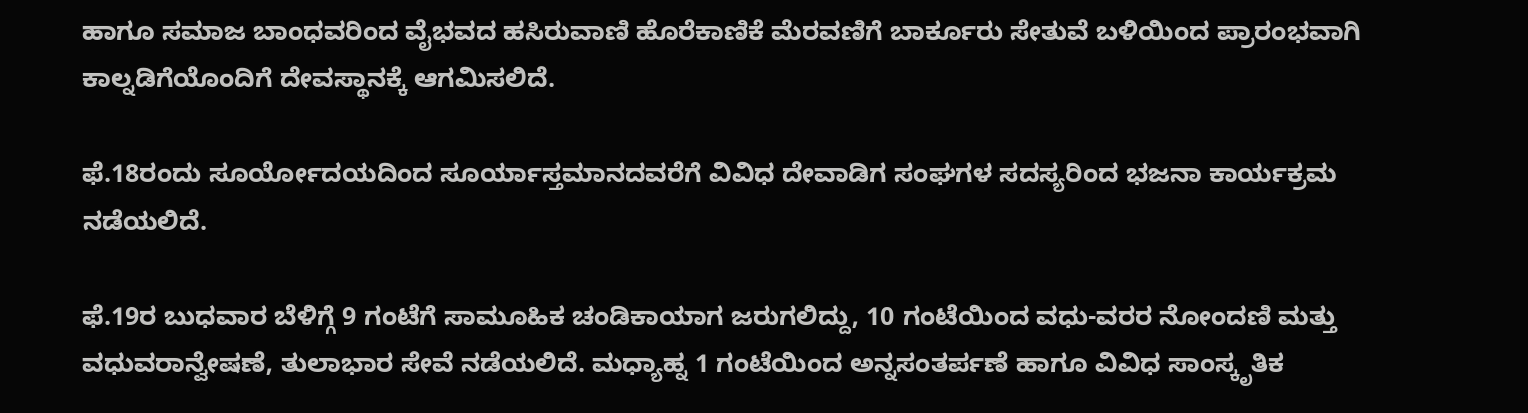ಹಾಗೂ ಸಮಾಜ ಬಾಂಧವರಿಂದ ವೈಭವದ ಹಸಿರುವಾಣಿ ಹೊರೆಕಾಣಿಕೆ ಮೆರವಣಿಗೆ ಬಾರ್ಕೂರು ಸೇತುವೆ ಬಳಿಯಿಂದ ಪ್ರಾರಂಭವಾಗಿ ಕಾಲ್ನಡಿಗೆಯೊಂದಿಗೆ ದೇವಸ್ಥಾನಕ್ಕೆ ಆಗಮಿಸಲಿದೆ.

ಫೆ.18ರಂದು ಸೂರ್ಯೋದಯದಿಂದ ಸೂರ್ಯಾಸ್ತಮಾನದವರೆಗೆ ವಿವಿಧ ದೇವಾಡಿಗ ಸಂಘಗಳ ಸದಸ್ಯರಿಂದ ಭಜನಾ ಕಾರ್ಯಕ್ರಮ ನಡೆಯಲಿದೆ.

ಫೆ.19ರ ಬುಧವಾರ ಬೆಳಿಗ್ಗೆ 9 ಗಂಟೆಗೆ ಸಾಮೂಹಿಕ ಚಂಡಿಕಾಯಾಗ ಜರುಗಲಿದ್ದು, 10 ಗಂಟೆಯಿಂದ ವಧು-ವರರ ನೋಂದಣಿ ಮತ್ತು ವಧುವರಾನ್ವೇಷಣೆ, ತುಲಾಭಾರ ಸೇವೆ ನಡೆಯಲಿದೆ. ಮಧ್ಯಾಹ್ನ 1 ಗಂಟೆಯಿಂದ ಅನ್ನಸಂತರ್ಪಣೆ ಹಾಗೂ ವಿವಿಧ ಸಾಂಸ್ಕೃತಿಕ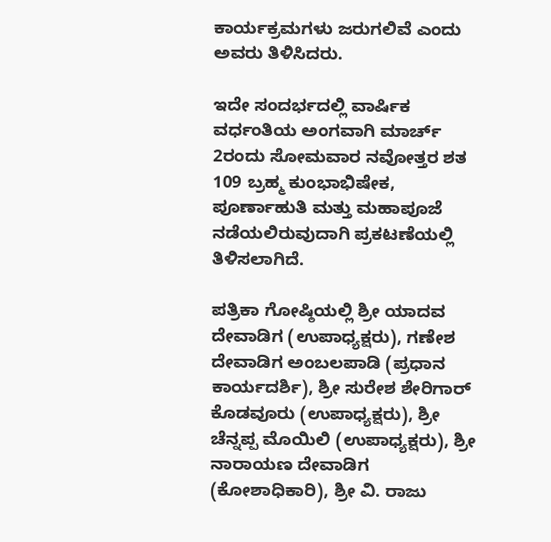ಕಾರ್ಯಕ್ರಮಗಳು ಜರುಗಲಿವೆ ಎಂದು ಅವರು ತಿಳಿಸಿದರು.

ಇದೇ ಸಂದರ್ಭದಲ್ಲಿ ವಾರ್ಷಿಕ ವರ್ಧಂತಿಯ ಅಂಗವಾಗಿ ಮಾರ್ಚ್ 2ರಂದು ಸೋಮವಾರ ನವೋತ್ತರ ಶತ 109 ಬ್ರಹ್ಮ ಕುಂಭಾಭಿಷೇಕ, ಪೂರ್ಣಾಹುತಿ ಮತ್ತು ಮಹಾಪೂಜೆ ನಡೆಯಲಿರುವುದಾಗಿ ಪ್ರಕಟಣೆಯಲ್ಲಿ ತಿಳಿಸಲಾಗಿದೆ.

ಪತ್ರಿಕಾ ಗೋಷ್ಠಿಯಲ್ಲಿ ಶ್ರೀ ಯಾದವ ದೇವಾಡಿಗ (ಉಪಾಧ್ಯಕ್ಷರು), ಗಣೇಶ ದೇವಾಡಿಗ ಅಂಬಲಪಾಡಿ (ಪ್ರಧಾನ ಕಾರ್ಯದರ್ಶಿ), ಶ್ರೀ ಸುರೇಶ ಶೇರಿಗಾರ್ ಕೊಡವೂರು (ಉಪಾಧ್ಯಕ್ಷರು), ಶ್ರೀ ಚೆನ್ನಪ್ಪ ಮೊಯಿಲಿ (ಉಪಾಧ್ಯಕ್ಷರು), ಶ್ರೀ ನಾರಾಯಣ ದೇವಾಡಿಗ (ಕೋಶಾಧಿಕಾರಿ), ಶ್ರೀ ವಿ. ರಾಜು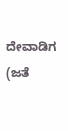ದೇವಾಡಿಗ (ಜತೆ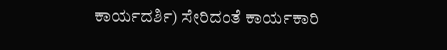ಕಾರ್ಯದರ್ಶಿ) ಸೇರಿದಂತೆ ಕಾರ್ಯಕಾರಿ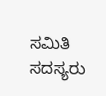ಸಮಿತಿ ಸದಸ್ಯರು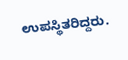ಉಪಸ್ಥಿತರಿದ್ದರು.